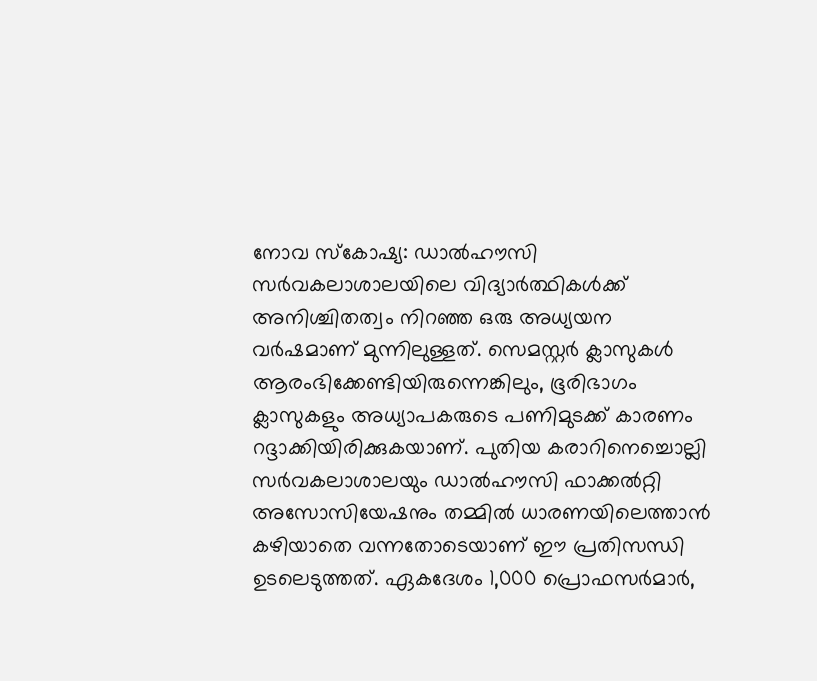നോവ സ്കോഷ്യ: ഡാൽഹൗസി സർവകലാശാലയിലെ വിദ്യാർത്ഥികൾക്ക് അനിശ്ചിതത്വം നിറഞ്ഞ ഒരു അധ്യയന വർഷമാണ് മുന്നിലുള്ളത്. സെമസ്റ്റർ ക്ലാസുകൾ ആരംഭിക്കേണ്ടിയിരുന്നെങ്കിലും, ഭൂരിഭാഗം ക്ലാസുകളും അധ്യാപകരുടെ പണിമുടക്ക് കാരണം റദ്ദാക്കിയിരിക്കുകയാണ്. പുതിയ കരാറിനെച്ചൊല്ലി സർവകലാശാലയും ഡാൽഹൗസി ഫാക്കൽറ്റി അസോസിയേഷനും തമ്മിൽ ധാരണയിലെത്താൻ കഴിയാതെ വന്നതോടെയാണ് ഈ പ്രതിസന്ധി ഉടലെടുത്തത്. ഏകദേശം 1,000 പ്രൊഫസർമാർ,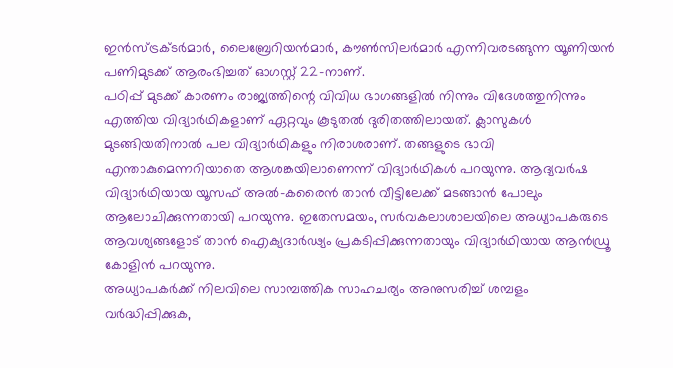ഇൻസ്ട്രക്ടർമാർ, ലൈബ്രേറിയൻമാർ, കൗൺസിലർമാർ എന്നിവരടങ്ങുന്ന യൂണിയൻ പണിമുടക്ക് ആരംഭിച്ചത് ഓഗസ്റ്റ് 22-നാണ്.
പഠിപ്പ് മുടക്ക് കാരണം രാജ്യത്തിന്റെ വിവിധ ഭാഗങ്ങളിൽ നിന്നും വിദേശത്തുനിന്നും എത്തിയ വിദ്യാർഥികളാണ് ഏറ്റവും കൂടുതൽ ദുരിതത്തിലായത്. ക്ലാസുകൾ മുടങ്ങിയതിനാൽ പല വിദ്യാർഥികളും നിരാശരാണ്. തങ്ങളുടെ ഭാവി എന്താകുമെന്നറിയാതെ ആശങ്കയിലാണെന്ന് വിദ്യാർഥികൾ പറയുന്നു. ആദ്യവർഷ വിദ്യാർഥിയായ യൂസഫ് അൽ-കരൈൻ താൻ വീട്ടിലേക്ക് മടങ്ങാൻ പോലും ആലോചിക്കുന്നതായി പറയുന്നു. ഇതേസമയം, സർവകലാശാലയിലെ അധ്യാപകരുടെ ആവശ്യങ്ങളോട് താൻ ഐക്യദാർഢ്യം പ്രകടിപ്പിക്കുന്നതായും വിദ്യാർഥിയായ ആൻഡ്രൂ കോളിൻ പറയുന്നു.
അധ്യാപകർക്ക് നിലവിലെ സാമ്പത്തിക സാഹചര്യം അനുസരിച്ച് ശമ്പളം വർദ്ധിപ്പിക്കുക,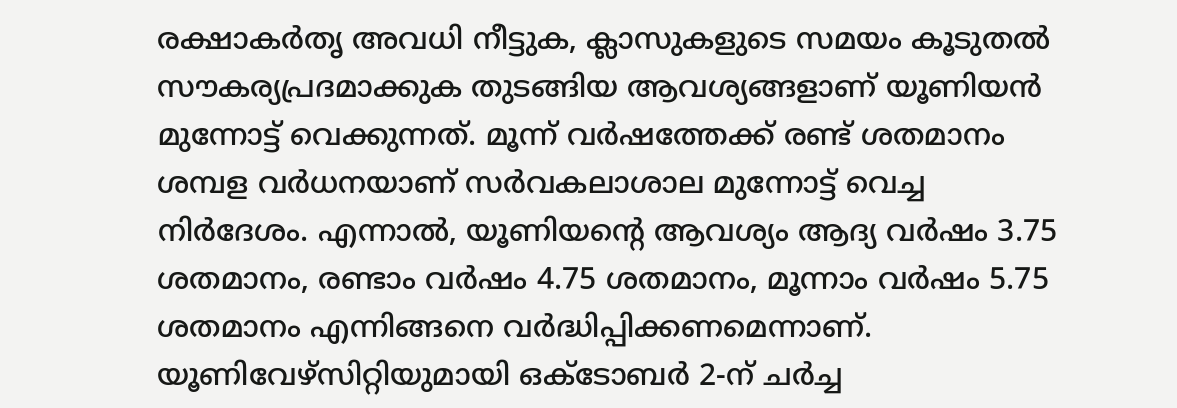രക്ഷാകർതൃ അവധി നീട്ടുക, ക്ലാസുകളുടെ സമയം കൂടുതൽ സൗകര്യപ്രദമാക്കുക തുടങ്ങിയ ആവശ്യങ്ങളാണ് യൂണിയൻ മുന്നോട്ട് വെക്കുന്നത്. മൂന്ന് വർഷത്തേക്ക് രണ്ട് ശതമാനം ശമ്പള വർധനയാണ് സർവകലാശാല മുന്നോട്ട് വെച്ച നിർദേശം. എന്നാൽ, യൂണിയന്റെ ആവശ്യം ആദ്യ വർഷം 3.75 ശതമാനം, രണ്ടാം വർഷം 4.75 ശതമാനം, മൂന്നാം വർഷം 5.75 ശതമാനം എന്നിങ്ങനെ വർദ്ധിപ്പിക്കണമെന്നാണ്. യൂണിവേഴ്സിറ്റിയുമായി ഒക്ടോബർ 2-ന് ചർച്ച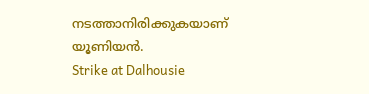നടത്താനിരിക്കുകയാണ് യൂണിയൻ.
Strike at Dalhousie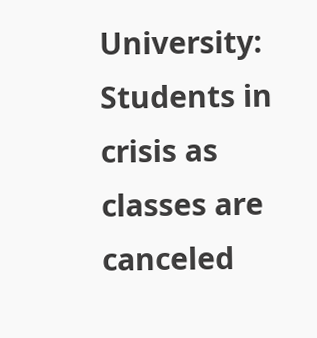University: Students in crisis as classes are canceled